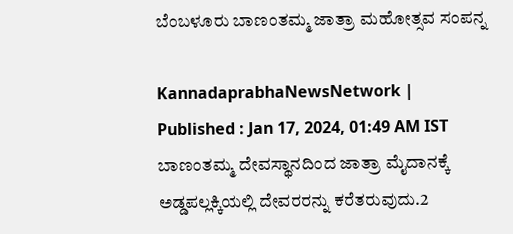ಬೆಂಬಳೂರು ಬಾಣಂತಮ್ಮ ಜಾತ್ರಾ ಮಹೋತ್ಸವ ಸಂಪನ್ನ

KannadaprabhaNewsNetwork |
Published : Jan 17, 2024, 01:49 AM IST
ಬಾಣಂತಮ್ಮ ದೇವಸ್ಥಾನದಿಂದ ಜಾತ್ರಾ ಮೈದಾನಕ್ಕೆ ಅಡ್ಡಪಲ್ಲಕ್ಕಿಯಲ್ಲಿ ದೇವರರನ್ನು ಕರೆತರುವುದು.2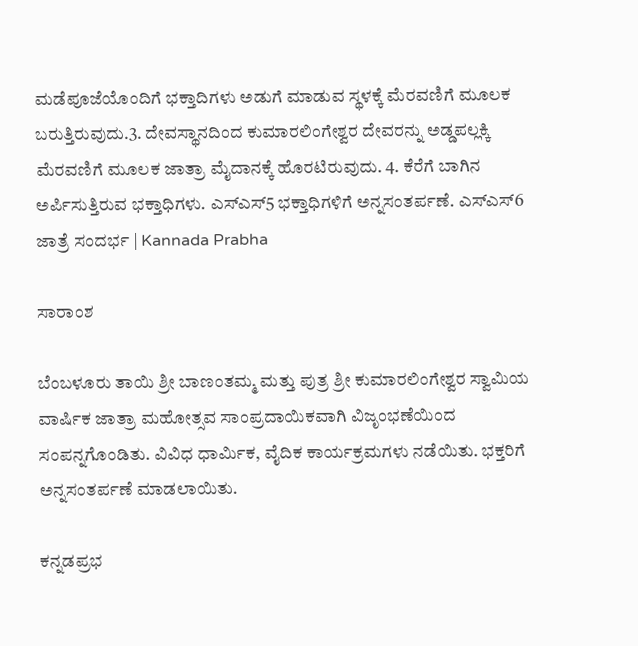ಮಡೆಪೂಜೆಯೊಂದಿಗೆ ಭಕ್ತಾದಿಗಳು ಅಡುಗೆ ಮಾಡುವ ಸ್ಥಳಕ್ಕೆ ಮೆರವಣಿಗೆ ಮೂಲಕ ಬರುತ್ತಿರುವುದು.3. ದೇವಸ್ಥಾನದಿಂದ ಕುಮಾರಲಿಂಗೇಶ್ವರ ದೇವರನ್ನು ಅಡ್ಡಪಲ್ಲಕ್ಕಿ ಮೆರವಣಿಗೆ ಮೂಲಕ ಜಾತ್ರಾ ಮೈದಾನಕ್ಕೆ ಹೊರಟಿರುವುದು. 4. ಕೆರೆಗೆ ಬಾಗಿನ ಅರ್ಪಿಸುತ್ತಿರುವ ಭಕ್ತಾಧಿಗಳು. ಎಸ್‍ಎಸ್5 ಭಕ್ತಾಧಿಗಳಿಗೆ ಅನ್ನಸಂತರ್ಪಣೆ. ಎಸ್‍ಎಸ್6 ಜಾತ್ರೆ ಸಂದರ್ಭ | Kannada Prabha

ಸಾರಾಂಶ

ಬೆಂಬಳೂರು ತಾಯಿ ಶ್ರೀ ಬಾಣಂತಮ್ಮ ಮತ್ತು ಪುತ್ರ ಶ್ರೀ ಕುಮಾರಲಿಂಗೇಶ್ವರ ಸ್ವಾಮಿಯ ವಾರ್ಷಿಕ ಜಾತ್ರಾ ಮಹೋತ್ಸವ ಸಾಂಪ್ರದಾಯಿಕವಾಗಿ ವಿಜೃಂಭಣೆಯಿಂದ ಸಂಪನ್ನಗೊಂಡಿತು. ವಿವಿಧ ಧಾರ್ಮಿಕ, ವೈದಿಕ ಕಾರ್ಯಕ್ರಮಗಳು ನಡೆಯಿತು. ಭಕ್ತರಿಗೆ ಅನ್ನಸಂತರ್ಪಣೆ ಮಾಡಲಾಯಿತು.

ಕನ್ನಡಪ್ರಭ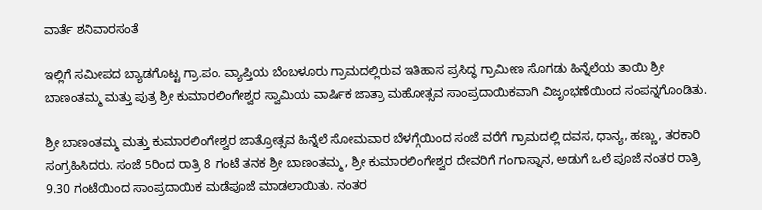ವಾರ್ತೆ ಶನಿವಾರಸಂತೆ

ಇಲ್ಲಿಗೆ ಸಮೀಪದ ಬ್ಯಾಡಗೊಟ್ಟ ಗ್ರಾ.ಪಂ. ವ್ಯಾಪ್ತಿಯ ಬೆಂಬಳೂರು ಗ್ರಾಮದಲ್ಲಿರುವ ಇತಿಹಾಸ ಪ್ರಸಿದ್ಧ ಗ್ರಾಮೀಣ ಸೊಗಡು ಹಿನ್ನೆಲೆಯ ತಾಯಿ ಶ್ರೀ ಬಾಣಂತಮ್ಮ ಮತ್ತು ಪುತ್ರ ಶ್ರೀ ಕುಮಾರಲಿಂಗೇಶ್ವರ ಸ್ವಾಮಿಯ ವಾರ್ಷಿಕ ಜಾತ್ರಾ ಮಹೋತ್ಸವ ಸಾಂಪ್ರದಾಯಿಕವಾಗಿ ವಿಜೃಂಭಣೆಯಿಂದ ಸಂಪನ್ನಗೊಂಡಿತು.

ಶ್ರೀ ಬಾಣಂತಮ್ಮ ಮತ್ತು ಕುಮಾರಲಿಂಗೇಶ್ವರ ಜಾತ್ರೋತ್ಸವ ಹಿನ್ನೆಲೆ ಸೋಮವಾರ ಬೆಳಗ್ಗೆಯಿಂದ ಸಂಜೆ ವರೆಗೆ ಗ್ರಾಮದಲ್ಲಿ ದವಸ, ಧಾನ್ಯ, ಹಣ್ಣು, ತರಕಾರಿ ಸಂಗ್ರಹಿಸಿದರು. ಸಂಜೆ 5ರಿಂದ ರಾತ್ರಿ 8 ಗಂಟೆ ತನಕ ಶ್ರೀ ಬಾಣಂತಮ್ಮ, ಶ್ರೀ ಕುಮಾರಲಿಂಗೇಶ್ವರ ದೇವರಿಗೆ ಗಂಗಾಸ್ನಾನ, ಅಡುಗೆ ಒಲೆ ಪೂಜೆ ನಂತರ ರಾತ್ರಿ 9.30 ಗಂಟೆಯಿಂದ ಸಾಂಪ್ರದಾಯಿಕ ಮಡೆಪೂಜೆ ಮಾಡಲಾಯಿತು. ನಂತರ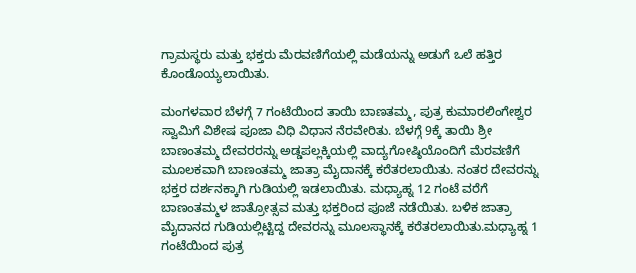ಗ್ರಾಮಸ್ಥರು ಮತ್ತು ಭಕ್ತರು ಮೆರವಣಿಗೆಯಲ್ಲಿ ಮಡೆಯನ್ನು ಅಡುಗೆ ಒಲೆ ಹತ್ತಿರ ಕೊಂಡೊಯ್ಯಲಾಯಿತು.

ಮಂಗಳವಾರ ಬೆಳಗ್ಗೆ 7 ಗಂಟೆಯಿಂದ ತಾಯಿ ಬಾಣತಮ್ಮ, ಪುತ್ರ ಕುಮಾರಲಿಂಗೇಶ್ವರ ಸ್ವಾಮಿಗೆ ವಿಶೇಷ ಪೂಜಾ ವಿಧಿ ವಿಧಾನ ನೆರವೇರಿತು. ಬೆಳಗ್ಗೆ 9ಕ್ಕೆ ತಾಯಿ ಶ್ರೀ ಬಾಣಂತಮ್ಮ ದೇವರರನ್ನು ಅಡ್ಡಪಲ್ಲಕ್ಕಿಯಲ್ಲಿ ವಾದ್ಯಗೋಷ್ಠಿಯೊಂದಿಗೆ ಮೆರವಣಿಗೆ ಮೂಲಕವಾಗಿ ಬಾಣಂತಮ್ಮ ಜಾತ್ರಾ ಮೈದಾನಕ್ಕೆ ಕರೆತರಲಾಯಿತು. ನಂತರ ದೇವರನ್ನು ಭಕ್ತರ ದರ್ಶನಕ್ಕಾಗಿ ಗುಡಿಯಲ್ಲಿ ಇಡಲಾಯಿತು. ಮಧ್ಯಾಹ್ನ 12 ಗಂಟೆ ವರೆಗೆ ಬಾಣಂತಮ್ಮಳ ಜಾತ್ರೋತ್ಸವ ಮತ್ತು ಭಕ್ತರಿಂದ ಪೂಜೆ ನಡೆಯಿತು. ಬಳಿಕ ಜಾತ್ರಾ ಮೈದಾನದ ಗುಡಿಯಲ್ಲಿಟ್ಟಿದ್ದ ದೇವರನ್ನು ಮೂಲಸ್ಥಾನಕ್ಕೆ ಕರೆತರಲಾಯಿತು.ಮಧ್ಯಾಹ್ನ 1 ಗಂಟೆಯಿಂದ ಪುತ್ರ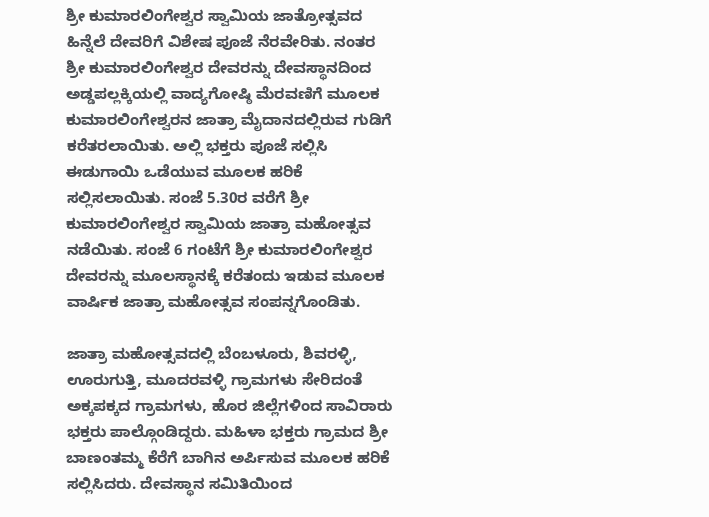ಶ್ರೀ ಕುಮಾರಲಿಂಗೇಶ್ವರ ಸ್ವಾಮಿಯ ಜಾತ್ರೋತ್ಸವದ ಹಿನ್ನೆಲೆ ದೇವರಿಗೆ ವಿಶೇಷ ಪೂಜೆ ನೆರವೇರಿತು. ನಂತರ ಶ್ರೀ ಕುಮಾರಲಿಂಗೇಶ್ವರ ದೇವರನ್ನು ದೇವಸ್ಥಾನದಿಂದ ಅಡ್ಡಪಲ್ಲಕ್ಕಿಯಲ್ಲಿ ವಾದ್ಯಗೋಷ್ಠಿ ಮೆರವಣಿಗೆ ಮೂಲಕ ಕುಮಾರಲಿಂಗೇಶ್ವರನ ಜಾತ್ರಾ ಮೈದಾನದಲ್ಲಿರುವ ಗುಡಿಗೆ ಕರೆತರಲಾಯಿತು. ಅಲ್ಲಿ ಭಕ್ತರು ಪೂಜೆ ಸಲ್ಲಿಸಿ ಈಡುಗಾಯಿ ಒಡೆಯುವ ಮೂಲಕ ಹರಿಕೆ ಸಲ್ಲಿಸಲಾಯಿತು. ಸಂಜೆ 5.30ರ ವರೆಗೆ ಶ್ರೀ ಕುಮಾರಲಿಂಗೇಶ್ವರ ಸ್ವಾಮಿಯ ಜಾತ್ರಾ ಮಹೋತ್ಸವ ನಡೆಯಿತು. ಸಂಜೆ 6 ಗಂಟೆಗೆ ಶ್ರೀ ಕುಮಾರಲಿಂಗೇಶ್ವರ ದೇವರನ್ನು ಮೂಲಸ್ಥಾನಕ್ಕೆ ಕರೆತಂದು ಇಡುವ ಮೂಲಕ ವಾರ್ಷಿಕ ಜಾತ್ರಾ ಮಹೋತ್ಸವ ಸಂಪನ್ನಗೊಂಡಿತು.

ಜಾತ್ರಾ ಮಹೋತ್ಸವದಲ್ಲಿ ಬೆಂಬಳೂರು, ಶಿವರಳ್ಳಿ, ಊರುಗುತ್ತಿ, ಮೂದರವಳ್ಳಿ ಗ್ರಾಮಗಳು ಸೇರಿದಂತೆ ಅಕ್ಕಪಕ್ಕದ ಗ್ರಾಮಗಳು, ಹೊರ ಜಿಲ್ಲೆಗಳಿಂದ ಸಾವಿರಾರು ಭಕ್ತರು ಪಾಲ್ಗೊಂಡಿದ್ದರು. ಮಹಿಳಾ ಭಕ್ತರು ಗ್ರಾಮದ ಶ್ರೀ ಬಾಣಂತಮ್ಮ ಕೆರೆಗೆ ಬಾಗಿನ ಅರ್ಪಿಸುವ ಮೂಲಕ ಹರಿಕೆ ಸಲ್ಲಿಸಿದರು. ದೇವಸ್ಥಾನ ಸಮಿತಿಯಿಂದ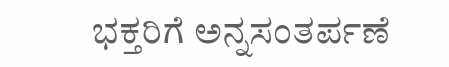ಭಕ್ತರಿಗೆ ಅನ್ನಸಂತರ್ಪಣೆ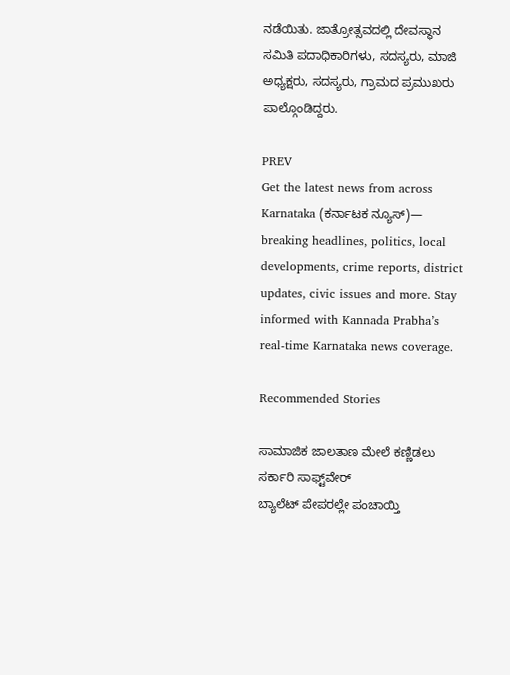ನಡೆಯಿತು. ಜಾತ್ರೋತ್ಸವದಲ್ಲಿ ದೇವಸ್ಥಾನ ಸಮಿತಿ ಪದಾಧಿಕಾರಿಗಳು, ಸದಸ್ಯರು, ಮಾಜಿ ಅಧ್ಯಕ್ಷರು, ಸದಸ್ಯರು, ಗ್ರಾಮದ ಪ್ರಮುಖರು ಪಾಲ್ಗೊಂಡಿದ್ದರು.

PREV
Get the latest news from across Karnataka (ಕರ್ನಾಟಕ ನ್ಯೂಸ್)— breaking headlines, politics, local developments, crime reports, district updates, civic issues and more. Stay informed with Kannada Prabha’s real‑time Karnataka news coverage.

Recommended Stories

ಸಾಮಾಜಿಕ ಜಾಲತಾಣ ಮೇಲೆ ಕಣ್ಣಿಡಲು ಸರ್ಕಾರಿ ಸಾಫ್ಟ್‌ವೇರ್‌
ಬ್ಯಾಲೆಟ್‌ ಪೇಪರಲ್ಲೇ ಪಂಚಾಯ್ತಿ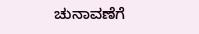ಚುನಾವಣೆಗೆ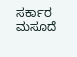ಸರ್ಕಾರ ಮಸೂದೆ